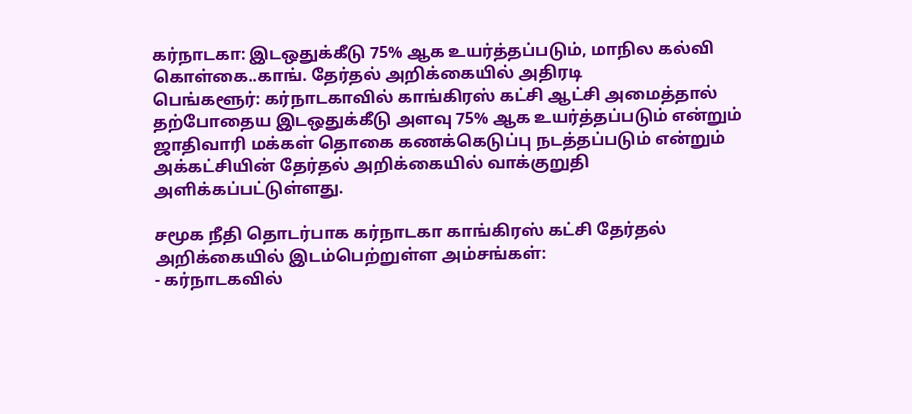கர்நாடகா: இடஒதுக்கீடு 75% ஆக உயர்த்தப்படும், மாநில கல்வி கொள்கை..காங். தேர்தல் அறிக்கையில் அதிரடி
பெங்களூர்: கர்நாடகாவில் காங்கிரஸ் கட்சி ஆட்சி அமைத்தால் தற்போதைய இடஒதுக்கீடு அளவு 75% ஆக உயர்த்தப்படும் என்றும் ஜாதிவாரி மக்கள் தொகை கணக்கெடுப்பு நடத்தப்படும் என்றும் அக்கட்சியின் தேர்தல் அறிக்கையில் வாக்குறுதி அளிக்கப்பட்டுள்ளது.

சமூக நீதி தொடர்பாக கர்நாடகா காங்கிரஸ் கட்சி தேர்தல் அறிக்கையில் இடம்பெற்றுள்ள அம்சங்கள்:
- கர்நாடகவில்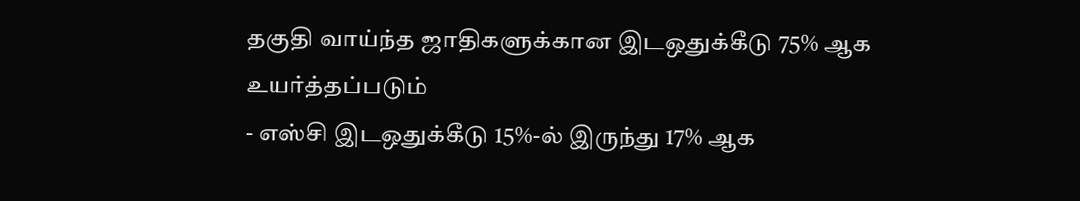தகுதி வாய்ந்த ஜாதிகளுக்கான இடஒதுக்கீடு 75% ஆக உயர்த்தப்படும்
- எஸ்சி இடஒதுக்கீடு 15%-ல் இருந்து 17% ஆக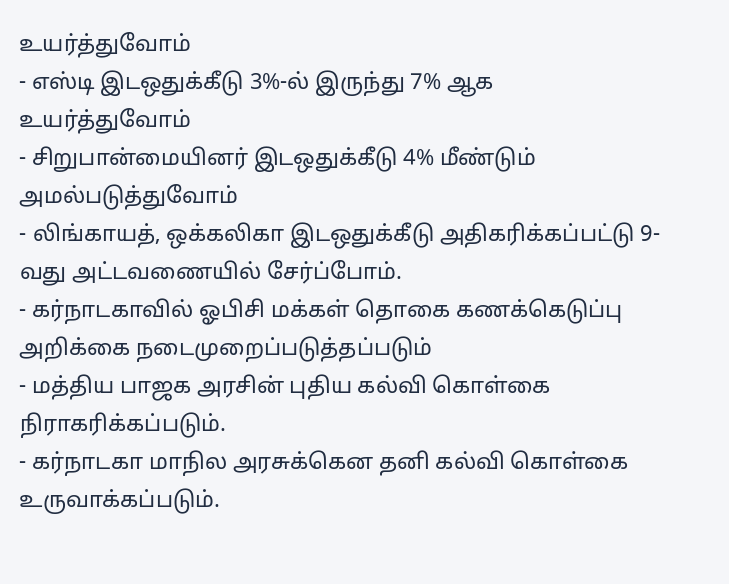உயர்த்துவோம்
- எஸ்டி இடஒதுக்கீடு 3%-ல் இருந்து 7% ஆக உயர்த்துவோம்
- சிறுபான்மையினர் இடஒதுக்கீடு 4% மீண்டும் அமல்படுத்துவோம்
- லிங்காயத், ஒக்கலிகா இடஒதுக்கீடு அதிகரிக்கப்பட்டு 9-வது அட்டவணையில் சேர்ப்போம்.
- கர்நாடகாவில் ஓபிசி மக்கள் தொகை கணக்கெடுப்பு அறிக்கை நடைமுறைப்படுத்தப்படும்
- மத்திய பாஜக அரசின் புதிய கல்வி கொள்கை நிராகரிக்கப்படும்.
- கர்நாடகா மாநில அரசுக்கென தனி கல்வி கொள்கை உருவாக்கப்படும்.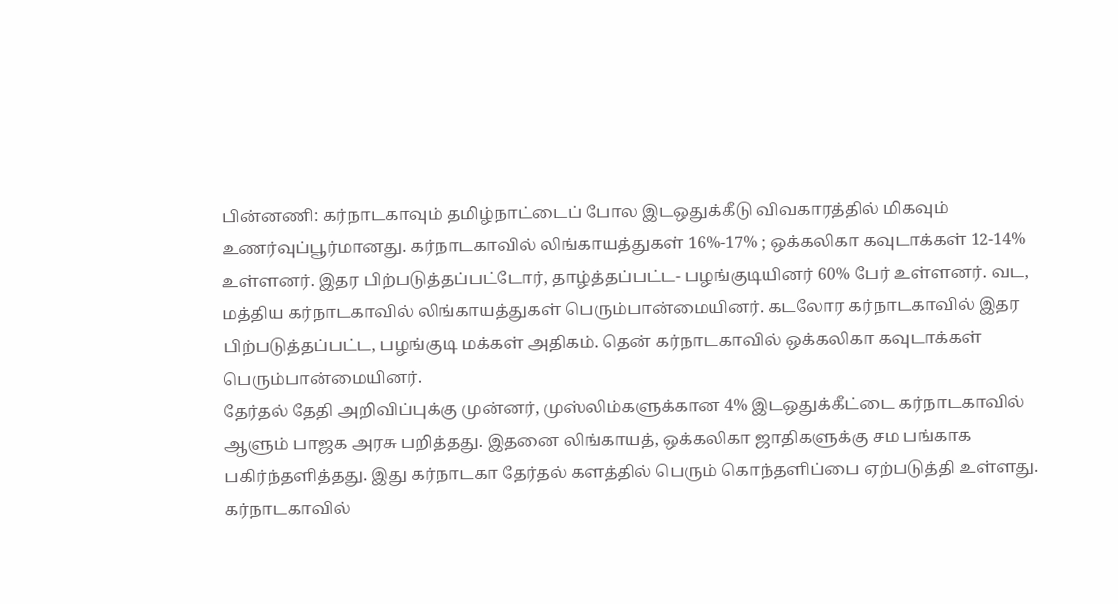பின்னணி: கர்நாடகாவும் தமிழ்நாட்டைப் போல இடஒதுக்கீடு விவகாரத்தில் மிகவும் உணர்வுப்பூர்மானது. கர்நாடகாவில் லிங்காயத்துகள் 16%-17% ; ஒக்கலிகா கவுடாக்கள் 12-14% உள்ளனர். இதர பிற்படுத்தப்பட்டோர், தாழ்த்தப்பட்ட- பழங்குடியினர் 60% பேர் உள்ளனர். வட, மத்திய கர்நாடகாவில் லிங்காயத்துகள் பெரும்பான்மையினர். கடலோர கர்நாடகாவில் இதர பிற்படுத்தப்பட்ட, பழங்குடி மக்கள் அதிகம். தென் கர்நாடகாவில் ஒக்கலிகா கவுடாக்கள் பெரும்பான்மையினர்.
தேர்தல் தேதி அறிவிப்புக்கு முன்னர், முஸ்லிம்களுக்கான 4% இடஒதுக்கீட்டை கர்நாடகாவில் ஆளும் பாஜக அரசு பறித்தது. இதனை லிங்காயத், ஒக்கலிகா ஜாதிகளுக்கு சம பங்காக பகிர்ந்தளித்தது. இது கர்நாடகா தேர்தல் களத்தில் பெரும் கொந்தளிப்பை ஏற்படுத்தி உள்ளது.
கர்நாடகாவில்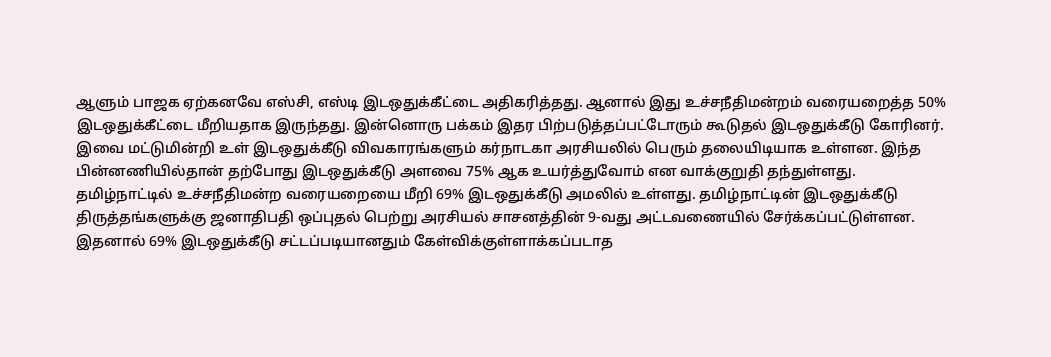ஆளும் பாஜக ஏற்கனவே எஸ்சி, எஸ்டி இடஒதுக்கீட்டை அதிகரித்தது. ஆனால் இது உச்சநீதிமன்றம் வரையறைத்த 50% இடஒதுக்கீட்டை மீறியதாக இருந்தது. இன்னொரு பக்கம் இதர பிற்படுத்தப்பட்டோரும் கூடுதல் இடஒதுக்கீடு கோரினர். இவை மட்டுமின்றி உள் இடஒதுக்கீடு விவகாரங்களும் கர்நாடகா அரசியலில் பெரும் தலையிடியாக உள்ளன. இந்த பின்னணியில்தான் தற்போது இடஒதுக்கீடு அளவை 75% ஆக உயர்த்துவோம் என வாக்குறுதி தந்துள்ளது.
தமிழ்நாட்டில் உச்சநீதிமன்ற வரையறையை மீறி 69% இடஒதுக்கீடு அமலில் உள்ளது. தமிழ்நாட்டின் இடஒதுக்கீடு திருத்தங்களுக்கு ஜனாதிபதி ஒப்புதல் பெற்று அரசியல் சாசனத்தின் 9-வது அட்டவணையில் சேர்க்கப்பட்டுள்ளன. இதனால் 69% இடஒதுக்கீடு சட்டப்படியானதும் கேள்விக்குள்ளாக்கப்படாத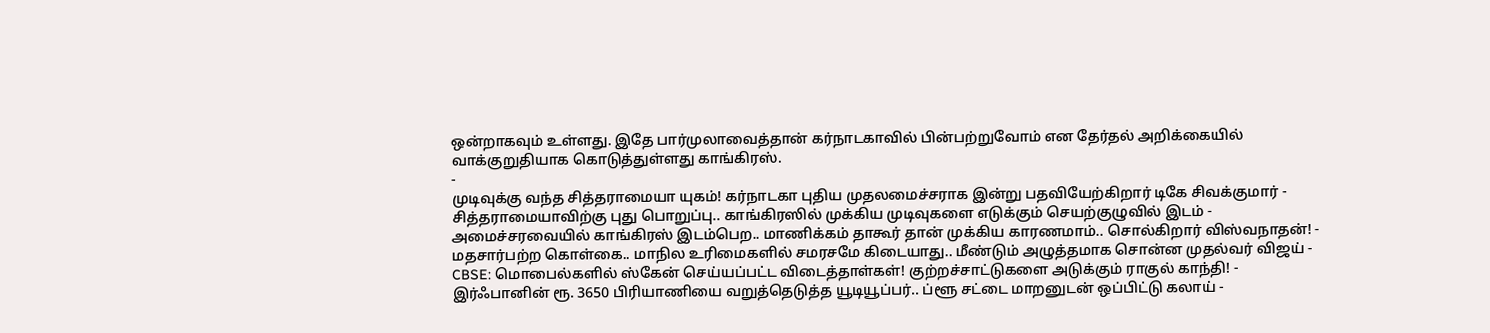ஒன்றாகவும் உள்ளது. இதே பார்முலாவைத்தான் கர்நாடகாவில் பின்பற்றுவோம் என தேர்தல் அறிக்கையில் வாக்குறுதியாக கொடுத்துள்ளது காங்கிரஸ்.
-
முடிவுக்கு வந்த சித்தராமையா யுகம்! கர்நாடகா புதிய முதலமைச்சராக இன்று பதவியேற்கிறார் டிகே சிவக்குமார் -
சித்தராமையாவிற்கு புது பொறுப்பு.. காங்கிரஸில் முக்கிய முடிவுகளை எடுக்கும் செயற்குழுவில் இடம் -
அமைச்சரவையில் காங்கிரஸ் இடம்பெற.. மாணிக்கம் தாகூர் தான் முக்கிய காரணமாம்.. சொல்கிறார் விஸ்வநாதன்! -
மதசார்பற்ற கொள்கை.. மாநில உரிமைகளில் சமரசமே கிடையாது.. மீண்டும் அழுத்தமாக சொன்ன முதல்வர் விஜய் -
CBSE: மொபைல்களில் ஸ்கேன் செய்யப்பட்ட விடைத்தாள்கள்! குற்றச்சாட்டுகளை அடுக்கும் ராகுல் காந்தி! -
இர்ஃபானின் ரூ. 3650 பிரியாணியை வறுத்தெடுத்த யூடியூப்பர்.. ப்ளூ சட்டை மாறனுடன் ஒப்பிட்டு கலாய் -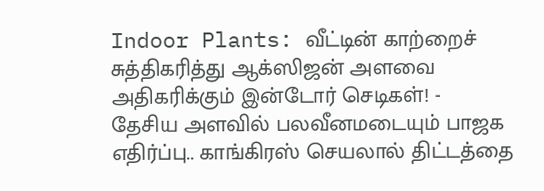Indoor Plants: வீட்டின் காற்றைச் சுத்திகரித்து ஆக்ஸிஜன் அளவை அதிகரிக்கும் இன்டோர் செடிகள்! -
தேசிய அளவில் பலவீனமடையும் பாஜக எதிர்ப்பு.. காங்கிரஸ் செயலால் திட்டத்தை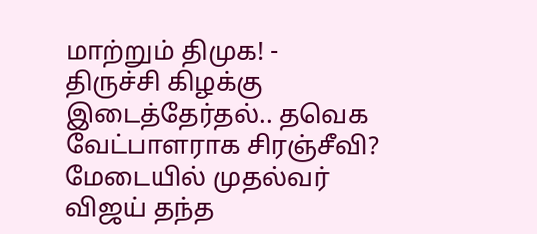மாற்றும் திமுக! -
திருச்சி கிழக்கு இடைத்தேர்தல்.. தவெக வேட்பாளராக சிரஞ்சீவி? மேடையில் முதல்வர் விஜய் தந்த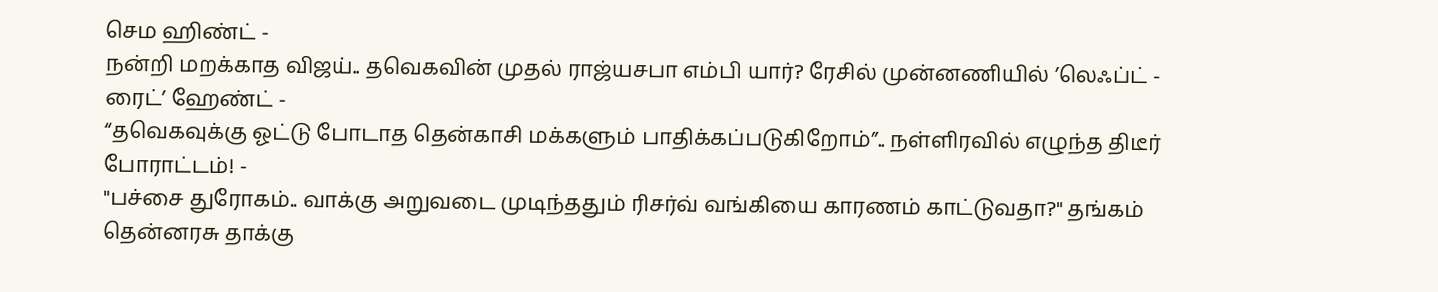செம ஹிண்ட் -
நன்றி மறக்காத விஜய்.. தவெகவின் முதல் ராஜ்யசபா எம்பி யார்? ரேசில் முன்னணியில் ’லெஃப்ட் - ரைட்’ ஹேண்ட் -
“தவெகவுக்கு ஓட்டு போடாத தென்காசி மக்களும் பாதிக்கப்படுகிறோம்”.. நள்ளிரவில் எழுந்த திடீர் போராட்டம்! -
"பச்சை துரோகம்.. வாக்கு அறுவடை முடிந்ததும் ரிசர்வ் வங்கியை காரணம் காட்டுவதா?" தங்கம் தென்னரசு தாக்கு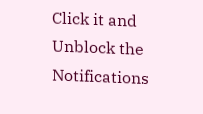Click it and Unblock the Notifications